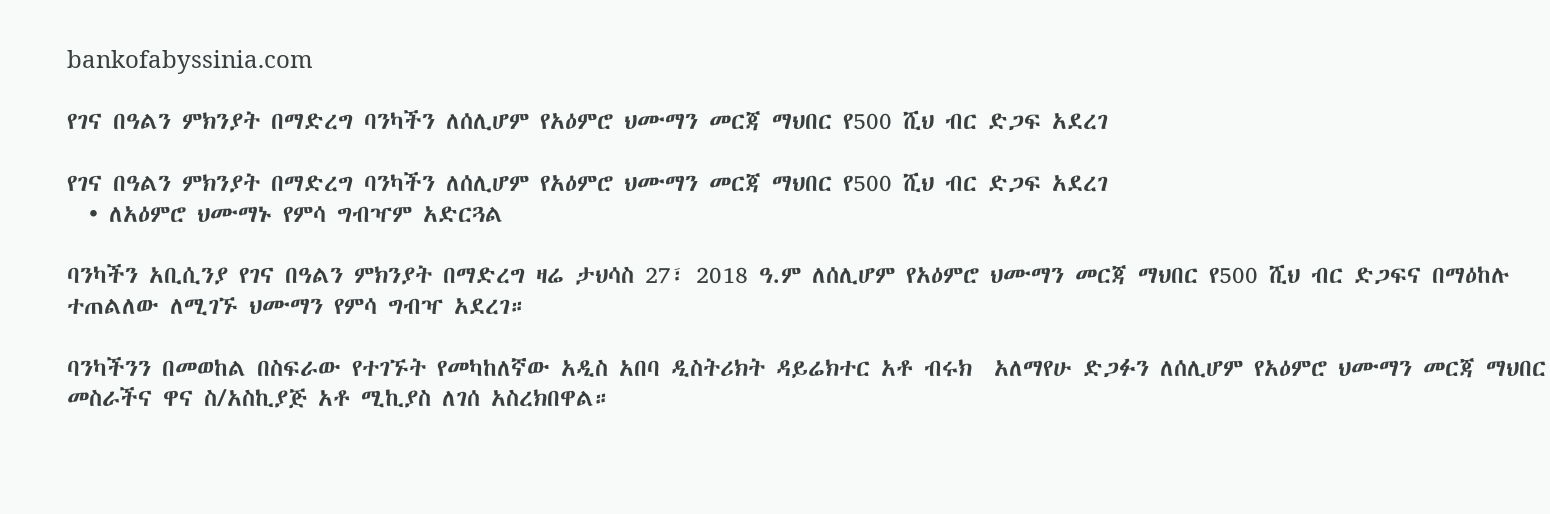bankofabyssinia.com

የገና በዓልን ምክንያት በማድረግ ባንካችን ለሰሊሆም የአዕምሮ ህሙማን መርጃ ማህበር የ500 ሺህ ብር ድጋፍ አደረገ

የገና በዓልን ምክንያት በማድረግ ባንካችን ለሰሊሆም የአዕምሮ ህሙማን መርጃ ማህበር የ500 ሺህ ብር ድጋፍ አደረገ
  • ለአዕምሮ ህሙማኑ የምሳ ግብዣም አድርጓል

ባንካችን አቢሲንያ የገና በዓልን ምክንያት በማድረግ ዛሬ ታህሳስ 27፣ 2018 ዓ.ም ለሰሊሆም የአዕምሮ ህሙማን መርጃ ማህበር የ500 ሺህ ብር ድጋፍና በማዕከሉ ተጠልለው ለሚገኙ ህሙማን የምሳ ግብዣ አደረገ።

ባንካችንን በመወከል በስፍራው የተገኙት የመካከለኛው አዲስ አበባ ዲስትሪክት ዳይሬክተር አቶ ብሩክ  አለማየሁ ድጋፉን ለሰሊሆም የአዕምሮ ህሙማን መርጃ ማህበር መስራችና ዋና ስ/አስኪያጅ አቶ ሚኪያስ ለገሰ አስረክበዋል።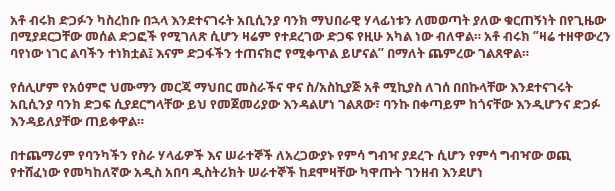አቶ ብሩክ ድጋፉን ካስረከቡ በኋላ እንደተናገሩት አቢሲንያ ባንክ ማህበራዊ ሃላፊነቱን ለመወጣት ያለው ቁርጠኝነት በየጊዜው በሚያደርጋቸው መሰል ድጋፎች የሚገለጽ ሲሆን ዛሬም የተደረገው ድጋፍ የዚሁ አካል ነው ብለዋል። አቶ ብሩክ ‘’ዛሬ ተዘዋውረን ባየነው ነገር ልባችን ተነክቷል፤ እናም ድጋፋችን ተጠናክሮ የሚቀጥል ይሆናል’’ በማለት ጨምረው ገልጸዋል።

የሰሊሆም የአዕምሮ ህሙማን መርጃ ማህበር መስራችና ዋና ስ/አስኪያጅ አቶ ሚኪያስ ለገሰ በበኩላቸው እንደተናገሩት አቢሲንያ ባንክ ድጋፍ ሲያደርግላቸው ይህ የመጀመሪያው እንዳልሆነ ገልጸው፣ ባንኩ በቀጣይም ከጎናቸው እንዲሆንና ድጋፉ እንዳይለያቸው ጠይቀዋል።

በተጨማሪም የባንካችን የስራ ሃላፊዎች እና ሠራተኞች ለአረጋውያኑ የምሳ ግብዣ ያደረጉ ሲሆን የምሳ ግብዣው ወጪ የተሸፈነው የመካከለኛው አዲስ አበባ ዲስትሪክት ሠራተኞች ከደሞዛቸው ካዋጡት ገንዘብ እንደሆነ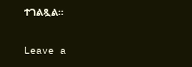ተገልጿል።

Leave a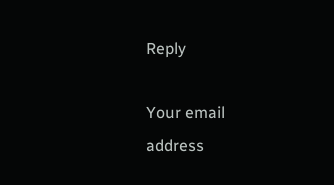Reply

Your email address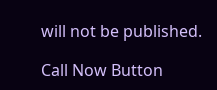will not be published.

Call Now Button